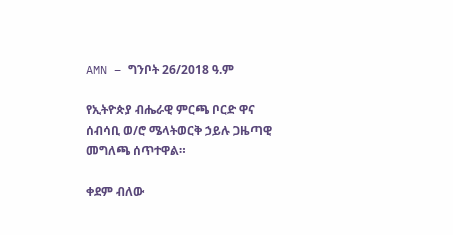AMN – ግንቦት 26/2018 ዓ.ም

የኢትዮጵያ ብሔራዊ ምርጫ ቦርድ ዋና ሰብሳቢ ወ/ሮ ሜላትወርቅ ኃይሉ ጋዜጣዊ መግለጫ ሰጥተዋል።

ቀደም ብለው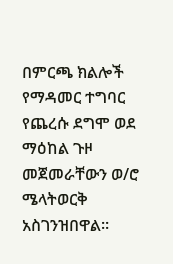በምርጫ ክልሎች የማዳመር ተግባር የጨረሱ ደግሞ ወደ ማዕከል ጉዞ መጀመራቸውን ወ/ሮ ሜላትወርቅ አስገንዝበዋል።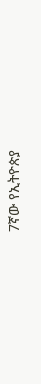7ኛው የኢትዮጵያ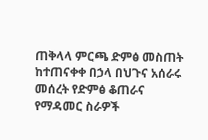ጠቅላላ ምርጫ ድምፅ መስጠት ከተጠናቀቀ በኃላ በህጉና አሰራሩ መሰረት የድምፅ ቆጠራና የማዳመር ስራዎች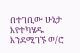በተገቢው ሁኔታ እየተካሄዱ እንደሚገኙ ወ/ሮ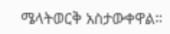ሜላትወርቅ አስታውቀዋል።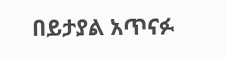በይታያል አጥናፉ